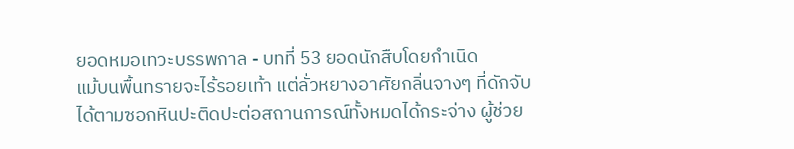ยอดหมอเทวะบรรพกาล - บทที่ 53 ยอดนักสืบโดยกำเนิด
แม้บนพื้นทรายจะไร้รอยเท้า แต่ลั่วหยางอาศัยกลิ่นจางๆ ที่ดักจับได้ตามซอกหินปะติดปะต่อสถานการณ์ทั้งหมดได้กระจ่าง ผู้ช่วย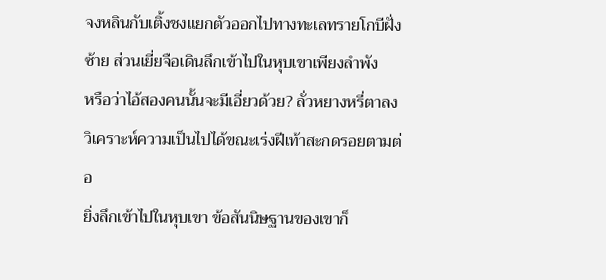จงหลินกับเติ้งชงแยกตัวออกไปทางทะเลทรายโกบีฝั่งซ้าย ส่วนเยี่ยจือเดินลึกเข้าไปในหุบเขาเพียงลำพัง
หรือว่าไอ้สองคนนั้นจะมีเอี่ยวด้วย? ลั่วหยางหรี่ตาลง วิเคราะห์ความเป็นไปได้ขณะเร่งฝีเท้าสะกดรอยตามต่อ
ยิ่งลึกเข้าไปในหุบเขา ข้อสันนิษฐานของเขาก็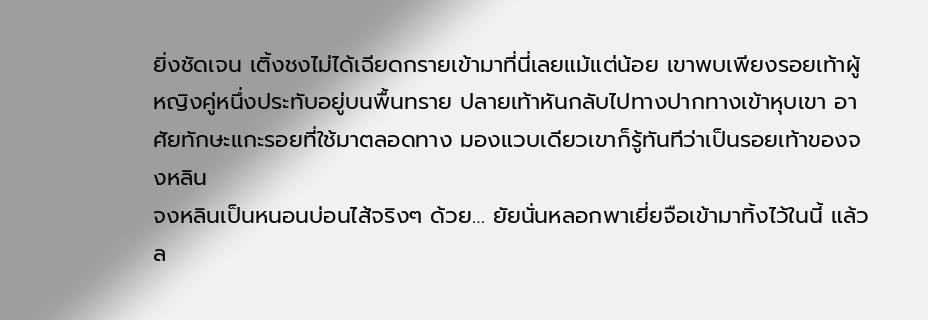ยิ่งชัดเจน เติ้งชงไม่ได้เฉียดกรายเข้ามาที่นี่เลยแม้แต่น้อย เขาพบเพียงรอยเท้าผู้หญิงคู่หนึ่งประทับอยู่บนพื้นทราย ปลายเท้าหันกลับไปทางปากทางเข้าหุบเขา อาศัยทักษะแกะรอยที่ใช้มาตลอดทาง มองแวบเดียวเขาก็รู้ทันทีว่าเป็นรอยเท้าของจงหลิน
จงหลินเป็นหนอนบ่อนไส้จริงๆ ด้วย… ยัยนั่นหลอกพาเยี่ยจือเข้ามาทิ้งไว้ในนี้ แล้วล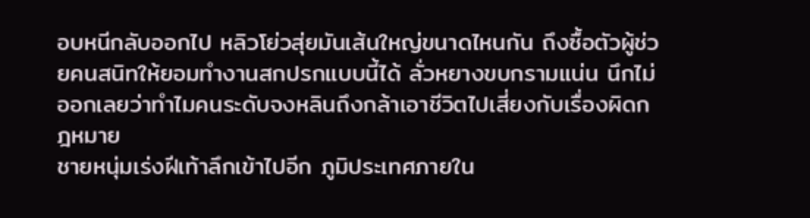อบหนีกลับออกไป หลิวโย่วสุ่ยมันเส้นใหญ่ขนาดไหนกัน ถึงซื้อตัวผู้ช่วยคนสนิทให้ยอมทำงานสกปรกแบบนี้ได้ ลั่วหยางขบกรามแน่น นึกไม่ออกเลยว่าทำไมคนระดับจงหลินถึงกล้าเอาชีวิตไปเสี่ยงกับเรื่องผิดกฎหมาย
ชายหนุ่มเร่งฝีเท้าลึกเข้าไปอีก ภูมิประเทศภายใน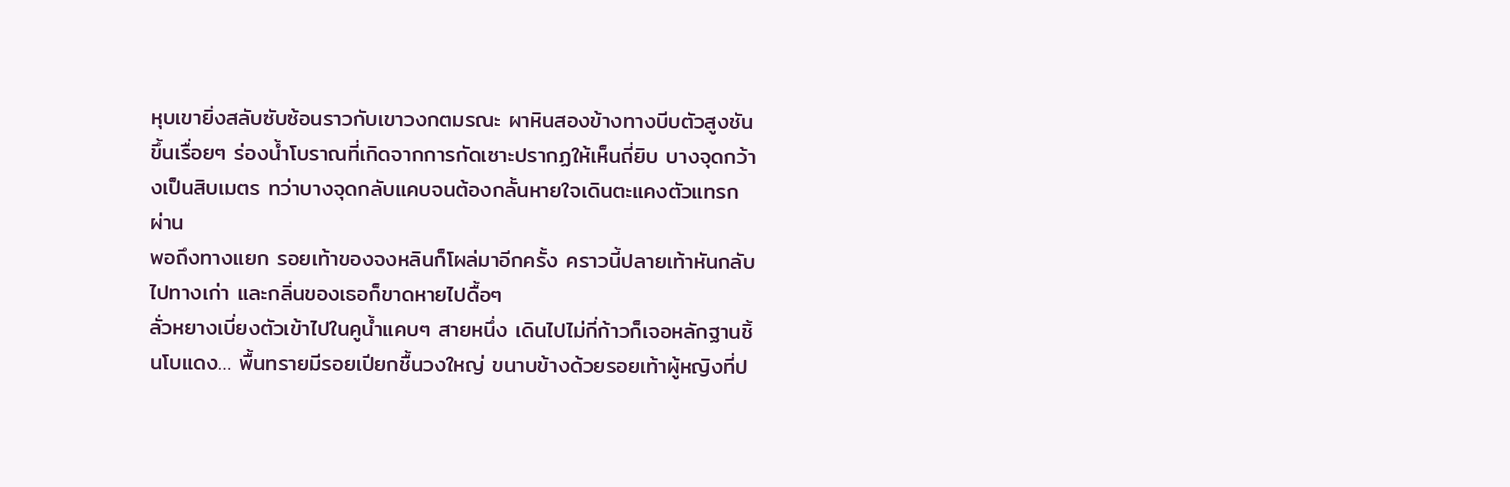หุบเขายิ่งสลับซับซ้อนราวกับเขาวงกตมรณะ ผาหินสองข้างทางบีบตัวสูงชันขึ้นเรื่อยๆ ร่องน้ำโบราณที่เกิดจากการกัดเซาะปรากฏให้เห็นถี่ยิบ บางจุดกว้างเป็นสิบเมตร ทว่าบางจุดกลับแคบจนต้องกลั้นหายใจเดินตะแคงตัวแทรกผ่าน
พอถึงทางแยก รอยเท้าของจงหลินก็โผล่มาอีกครั้ง คราวนี้ปลายเท้าหันกลับไปทางเก่า และกลิ่นของเธอก็ขาดหายไปดื้อๆ
ลั่วหยางเบี่ยงตัวเข้าไปในคูน้ำแคบๆ สายหนึ่ง เดินไปไม่กี่ก้าวก็เจอหลักฐานชิ้นโบแดง… พื้นทรายมีรอยเปียกชื้นวงใหญ่ ขนาบข้างด้วยรอยเท้าผู้หญิงที่ป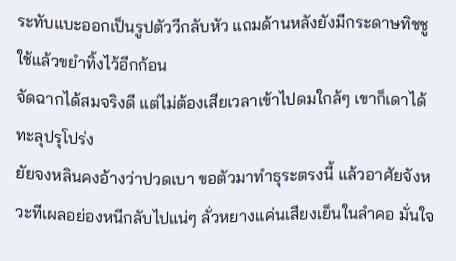ระทับแบะออกเป็นรูปตัววีกลับหัว แถมด้านหลังยังมีกระดาษทิชชูใช้แล้วขยำทิ้งไว้อีกก้อน
จัดฉากได้สมจริงดี แต่ไม่ต้องเสียเวลาเข้าไปดมใกล้ๆ เขาก็เดาได้ทะลุปรุโปร่ง
ยัยจงหลินคงอ้างว่าปวดเบา ขอตัวมาทำธุระตรงนี้ แล้วอาศัยจังหวะทีเผลอย่องหนีกลับไปแน่ๆ ลั่วหยางแค่นเสียงเย็นในลำคอ มั่นใจ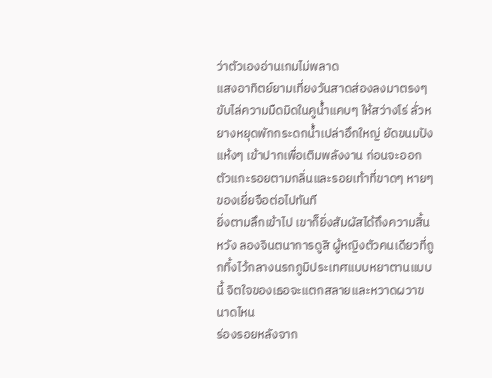ว่าตัวเองอ่านเกมไม่พลาด
แสงอาทิตย์ยามเที่ยงวันสาดส่องลงมาตรงๆ ขับไล่ความมืดมิดในคูน้ำแคบๆ ให้สว่างโร่ ลั่วหยางหยุดพักกระดกน้ำเปล่าอึกใหญ่ ยัดขนมปังแห้งๆ เข้าปากเพื่อเติมพลังงาน ก่อนจะออกตัวแกะรอยตามกลิ่นและรอยเท้าที่ขาดๆ หายๆ ของเยี่ยจือต่อไปทันที
ยิ่งตามลึกเข้าไป เขาก็ยิ่งสัมผัสได้ถึงความสิ้นหวัง ลองจินตนาการดูสิ ผู้หญิงตัวคนเดียวที่ถูกทิ้งไว้กลางนรกภูมิประเทศแบบหยาตานแบบนี้ จิตใจของเธอจะแตกสลายและหวาดผวาขนาดไหน
ร่องรอยหลังจาก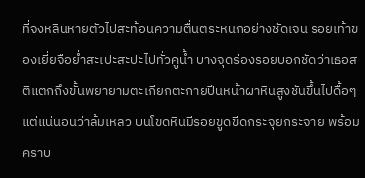ที่จงหลินหายตัวไปสะท้อนความตื่นตระหนกอย่างชัดเจน รอยเท้าของเยี่ยจือย่ำสะเปะสะปะไปทั่วคูน้ำ บางจุดร่องรอยบอกชัดว่าเธอสติแตกถึงขั้นพยายามตะเกียกตะกายปีนหน้าผาหินสูงชันขึ้นไปดื้อๆ แต่แน่นอนว่าล้มเหลว บนโขดหินมีรอยขูดขีดกระจุยกระจาย พร้อมคราบ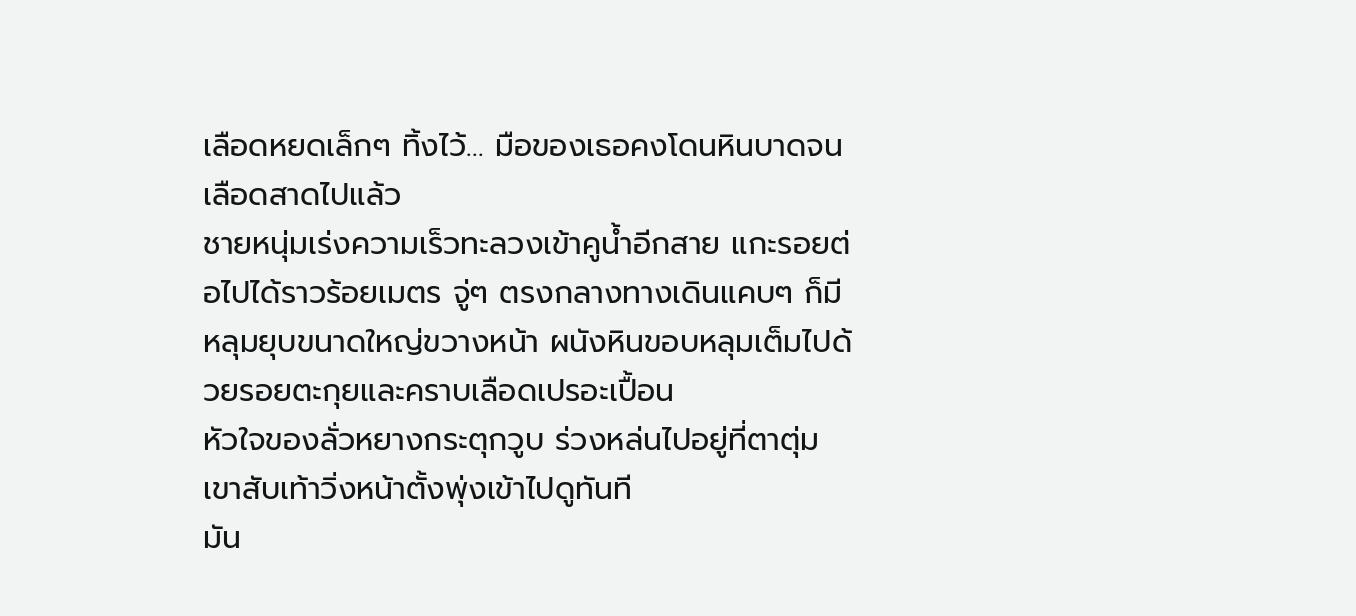เลือดหยดเล็กๆ ทิ้งไว้… มือของเธอคงโดนหินบาดจนเลือดสาดไปแล้ว
ชายหนุ่มเร่งความเร็วทะลวงเข้าคูน้ำอีกสาย แกะรอยต่อไปได้ราวร้อยเมตร จู่ๆ ตรงกลางทางเดินแคบๆ ก็มีหลุมยุบขนาดใหญ่ขวางหน้า ผนังหินขอบหลุมเต็มไปด้วยรอยตะกุยและคราบเลือดเปรอะเปื้อน
หัวใจของลั่วหยางกระตุกวูบ ร่วงหล่นไปอยู่ที่ตาตุ่ม เขาสับเท้าวิ่งหน้าตั้งพุ่งเข้าไปดูทันที
มัน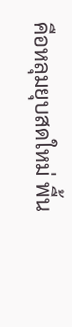คือหลุมยุบสดใหม่ พื้น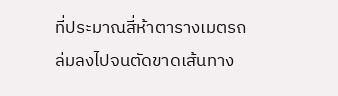ที่ประมาณสี่ห้าตารางเมตรถล่มลงไปจนตัดขาดเส้นทาง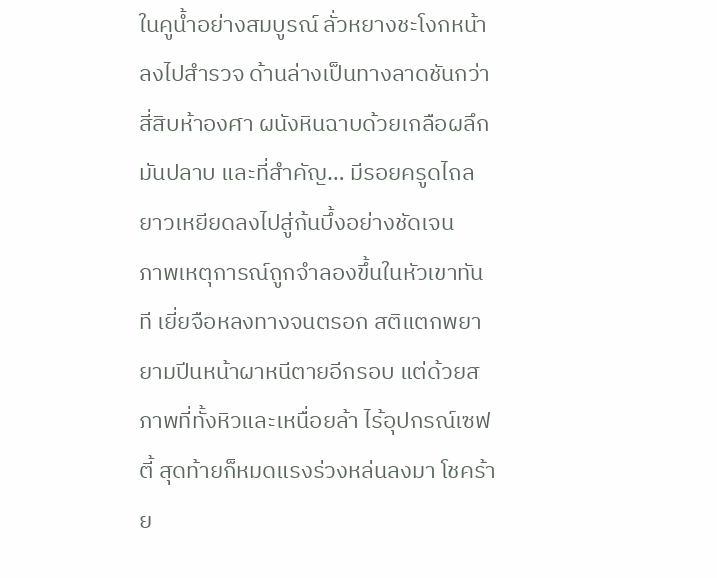ในคูน้ำอย่างสมบูรณ์ ลั่วหยางชะโงกหน้าลงไปสำรวจ ด้านล่างเป็นทางลาดชันกว่าสี่สิบห้าองศา ผนังหินฉาบด้วยเกลือผลึกมันปลาบ และที่สำคัญ… มีรอยครูดไถลยาวเหยียดลงไปสู่ก้นบึ้งอย่างชัดเจน
ภาพเหตุการณ์ถูกจำลองขึ้นในหัวเขาทันที เยี่ยจือหลงทางจนตรอก สติแตกพยายามปีนหน้าผาหนีตายอีกรอบ แต่ด้วยสภาพที่ทั้งหิวและเหนื่อยล้า ไร้อุปกรณ์เซฟตี้ สุดท้ายก็หมดแรงร่วงหล่นลงมา โชคร้าย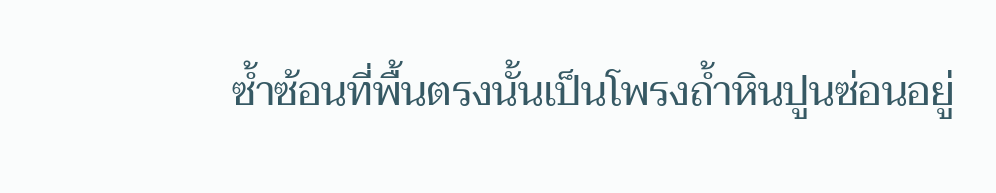ซ้ำซ้อนที่พื้นตรงนั้นเป็นโพรงถ้ำหินปูนซ่อนอยู่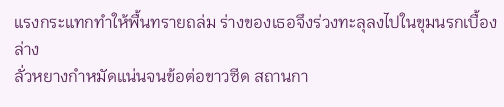แรงกระแทกทำให้พื้นทรายถล่ม ร่างของเธอจึงร่วงทะลุลงไปในขุมนรกเบื้องล่าง
ลั่วหยางกำหมัดแน่นจนข้อต่อขาวซีด สถานกา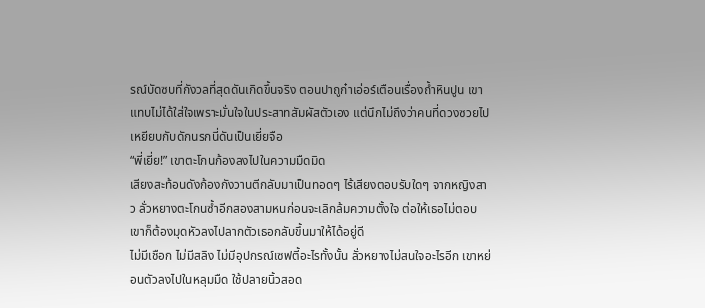รณ์บัดซบที่กังวลที่สุดดันเกิดขึ้นจริง ตอนปาถูก๋าเอ่อร์เตือนเรื่องถ้ำหินปูน เขาแทบไม่ได้ใส่ใจเพราะมั่นใจในประสาทสัมผัสตัวเอง แต่นึกไม่ถึงว่าคนที่ดวงซวยไปเหยียบกับดักนรกนี่ดันเป็นเยี่ยจือ
“พี่เยี่ย!” เขาตะโกนก้องลงไปในความมืดมิด
เสียงสะท้อนดังก้องกังวานตีกลับมาเป็นทอดๆ ไร้เสียงตอบรับใดๆ จากหญิงสาว ลั่วหยางตะโกนซ้ำอีกสองสามหนก่อนจะเลิกล้มความตั้งใจ ต่อให้เธอไม่ตอบ เขาก็ต้องมุดหัวลงไปลากตัวเธอกลับขึ้นมาให้ได้อยู่ดี
ไม่มีเชือก ไม่มีสลิง ไม่มีอุปกรณ์เซฟตี้อะไรทั้งนั้น ลั่วหยางไม่สนใจอะไรอีก เขาหย่อนตัวลงไปในหลุมมืด ใช้ปลายนิ้วสอด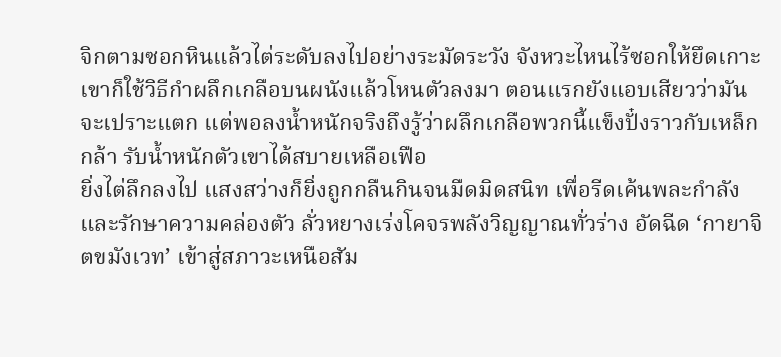จิกตามซอกหินแล้วไต่ระดับลงไปอย่างระมัดระวัง จังหวะไหนไร้ซอกให้ยึดเกาะ เขาก็ใช้วิธีกำผลึกเกลือบนผนังแล้วโหนตัวลงมา ตอนแรกยังแอบเสียวว่ามันจะเปราะแตก แต่พอลงน้ำหนักจริงถึงรู้ว่าผลึกเกลือพวกนี้แข็งปั๋งราวกับเหล็กกล้า รับน้ำหนักตัวเขาได้สบายเหลือเฟือ
ยิ่งไต่ลึกลงไป แสงสว่างก็ยิ่งถูกกลืนกินจนมืดมิดสนิท เพื่อรีดเค้นพละกำลังและรักษาความคล่องตัว ลั่วหยางเร่งโคจรพลังวิญญาณทั่วร่าง อัดฉีด ‘กายาจิตขมังเวท’ เข้าสู่สภาวะเหนือสัม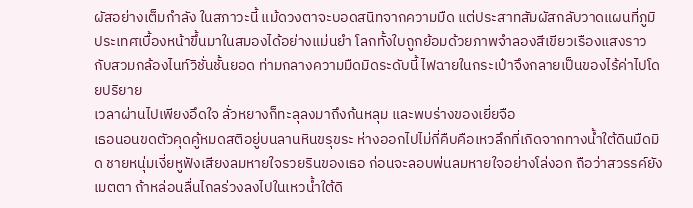ผัสอย่างเต็มกำลัง ในสภาวะนี้ แม้ดวงตาจะบอดสนิทจากความมืด แต่ประสาทสัมผัสกลับวาดแผนที่ภูมิประเทศเบื้องหน้าขึ้นมาในสมองได้อย่างแม่นยำ โลกทั้งใบถูกย้อมด้วยภาพจำลองสีเขียวเรืองแสงราวกับสวมกล้องไนท์วิชั่นชั้นยอด ท่ามกลางความมืดมิดระดับนี้ ไฟฉายในกระเป๋าจึงกลายเป็นของไร้ค่าไปโดยปริยาย
เวลาผ่านไปเพียงอึดใจ ลั่วหยางก็ทะลุลงมาถึงก้นหลุม และพบร่างของเยี่ยจือ
เธอนอนขดตัวคุดคู้หมดสติอยู่บนลานหินขรุขระ ห่างออกไปไม่กี่คืบคือเหวลึกที่เกิดจากทางน้ำใต้ดินมืดมิด ชายหนุ่มเงี่ยหูฟังเสียงลมหายใจรวยรินของเธอ ก่อนจะลอบพ่นลมหายใจอย่างโล่งอก ถือว่าสวรรค์ยังเมตตา ถ้าหล่อนลื่นไถลร่วงลงไปในเหวน้ำใต้ดิ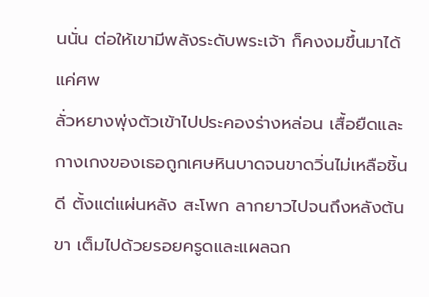นนั่น ต่อให้เขามีพลังระดับพระเจ้า ก็คงงมขึ้นมาได้แค่ศพ
ลั่วหยางพุ่งตัวเข้าไปประคองร่างหล่อน เสื้อยืดและกางเกงของเธอถูกเศษหินบาดจนขาดวิ่นไม่เหลือชิ้นดี ตั้งแต่แผ่นหลัง สะโพก ลากยาวไปจนถึงหลังต้นขา เต็มไปด้วยรอยครูดและแผลฉก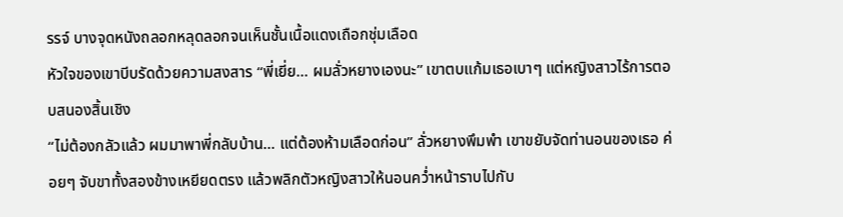รรจ์ บางจุดหนังถลอกหลุดลอกจนเห็นชั้นเนื้อแดงเถือกชุ่มเลือด
หัวใจของเขาบีบรัดด้วยความสงสาร “พี่เยี่ย… ผมลั่วหยางเองนะ” เขาตบแก้มเธอเบาๆ แต่หญิงสาวไร้การตอบสนองสิ้นเชิง
“ไม่ต้องกลัวแล้ว ผมมาพาพี่กลับบ้าน... แต่ต้องห้ามเลือดก่อน” ลั่วหยางพึมพำ เขาขยับจัดท่านอนของเธอ ค่อยๆ จับขาทั้งสองข้างเหยียดตรง แล้วพลิกตัวหญิงสาวให้นอนคว่ำหน้าราบไปกับ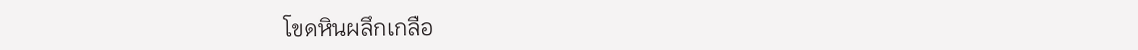โขดหินผลึกเกลือ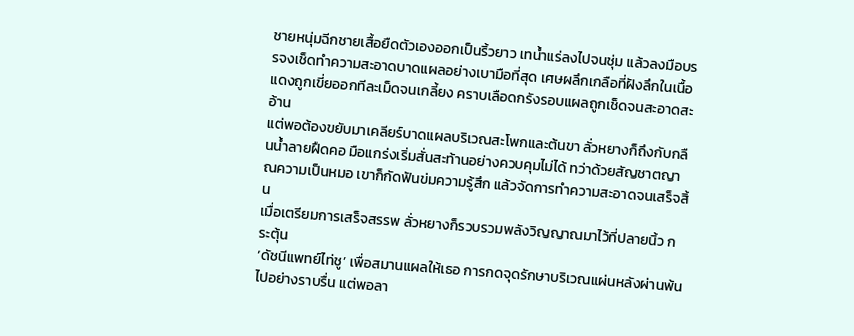ชายหนุ่มฉีกชายเสื้อยืดตัวเองออกเป็นริ้วยาว เทน้ำแร่ลงไปจนชุ่ม แล้วลงมือบรรจงเช็ดทำความสะอาดบาดแผลอย่างเบามือที่สุด เศษผลึกเกลือที่ฝังลึกในเนื้อแดงถูกเขี่ยออกทีละเม็ดจนเกลี้ยง คราบเลือดกรังรอบแผลถูกเช็ดจนสะอาดสะอ้าน
แต่พอต้องขยับมาเคลียร์บาดแผลบริเวณสะโพกและต้นขา ลั่วหยางก็ถึงกับกลืนน้ำลายฝืดคอ มือแกร่งเริ่มสั่นสะท้านอย่างควบคุมไม่ได้ ทว่าด้วยสัญชาตญาณความเป็นหมอ เขาก็กัดฟันข่มความรู้สึก แล้วจัดการทำความสะอาดจนเสร็จสิ้น
เมื่อเตรียมการเสร็จสรรพ ลั่วหยางก็รวบรวมพลังวิญญาณมาไว้ที่ปลายนิ้ว กระตุ้น
‘ดัชนีแพทย์ไท่ชู’ เพื่อสมานแผลให้เธอ การกดจุดรักษาบริเวณแผ่นหลังผ่านพ้นไปอย่างราบรื่น แต่พอลา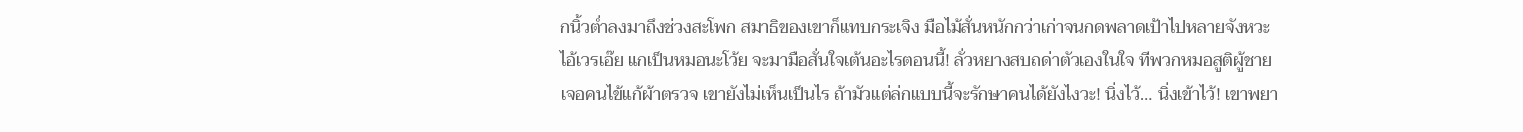กนิ้วต่ำลงมาถึงช่วงสะโพก สมาธิของเขาก็แทบกระเจิง มือไม้สั่นหนักกว่าเก่าจนกดพลาดเป้าไปหลายจังหวะ
ไอ้เวรเอ๊ย แกเป็นหมอนะโว้ย จะมามือสั่นใจเต้นอะไรตอนนี้! ลั่วหยางสบถด่าตัวเองในใจ ทีพวกหมอสูติผู้ชายเจอคนไข้แก้ผ้าตรวจ เขายังไม่เห็นเป็นไร ถ้ามัวแต่ล่กแบบนี้จะรักษาคนได้ยังไงวะ! นิ่งไว้… นิ่งเข้าไว้! เขาพยา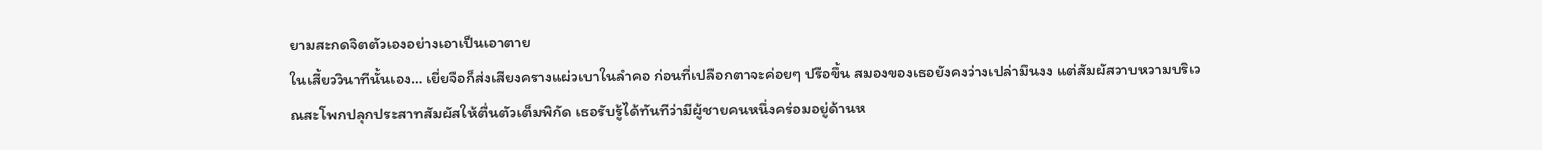ยามสะกดจิตตัวเองอย่างเอาเป็นเอาตาย
ในเสี้ยววินาทีนั้นเอง… เยี่ยจือก็ส่งเสียงครางแผ่วเบาในลำคอ ก่อนที่เปลือกตาจะค่อยๆ ปรือขึ้น สมองของเธอยังคงว่างเปล่ามึนงง แต่สัมผัสวาบหวามบริเวณสะโพกปลุกประสาทสัมผัสให้ตื่นตัวเต็มพิกัด เธอรับรู้ได้ทันทีว่ามีผู้ชายคนหนึ่งคร่อมอยู่ด้านห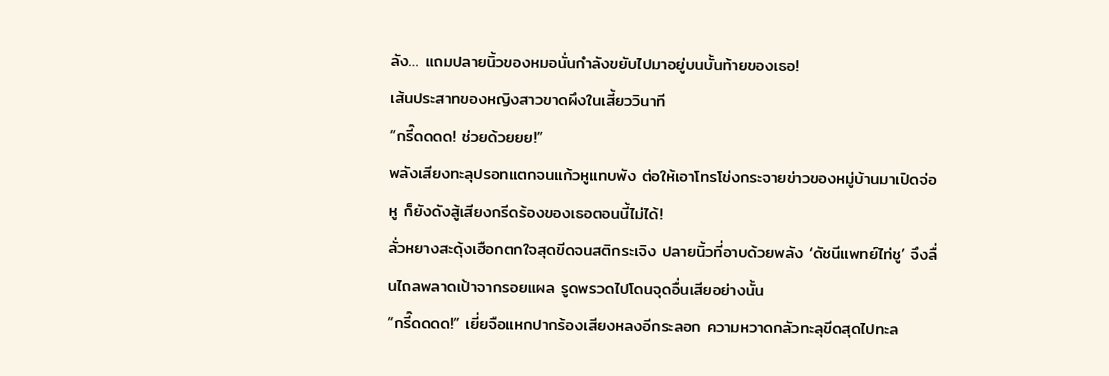ลัง… แถมปลายนิ้วของหมอนั่นกำลังขยับไปมาอยู่บนบั้นท้ายของเธอ!
เส้นประสาทของหญิงสาวขาดผึงในเสี้ยววินาที
“กรี๊ดดดด! ช่วยด้วยยย!”
พลังเสียงทะลุปรอทแตกจนแก้วหูแทบพัง ต่อให้เอาโทรโข่งกระจายข่าวของหมู่บ้านมาเปิดจ่อหู ก็ยังดังสู้เสียงกรีดร้องของเธอตอนนี้ไม่ได้!
ลั่วหยางสะดุ้งเฮือกตกใจสุดขีดจนสติกระเจิง ปลายนิ้วที่อาบด้วยพลัง ‘ดัชนีแพทย์ไท่ชู’ จึงลื่นไถลพลาดเป้าจากรอยแผล รูดพรวดไปโดนจุดอื่นเสียอย่างนั้น
“กรี๊ดดดด!” เยี่ยจือแหกปากร้องเสียงหลงอีกระลอก ความหวาดกลัวทะลุขีดสุดไปทะล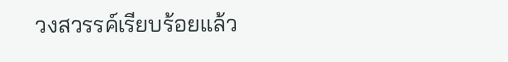วงสวรรค์เรียบร้อยแล้ว